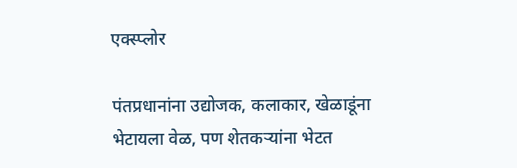एक्स्प्लोर

पंतप्रधानांना उद्योजक, कलाकार, खेळाडूंना भेटायला वेळ, पण शेतकऱ्यांना भेटत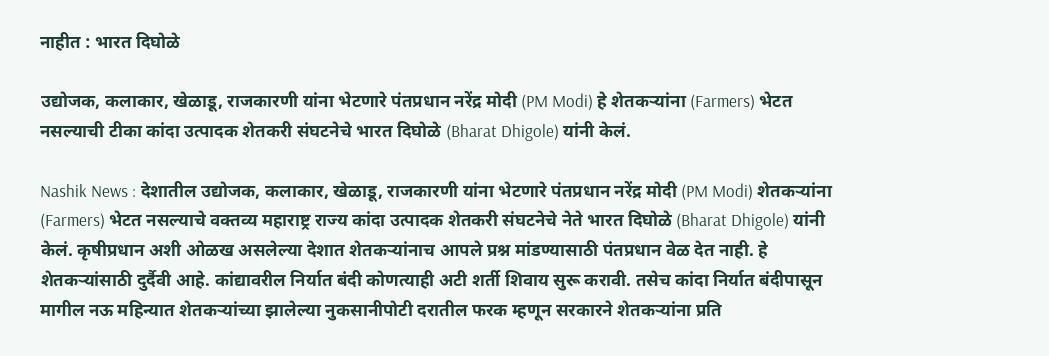नाहीत : भारत दिघोळे

उद्योजक, कलाकार, खेळाडू, राजकारणी यांना भेटणारे पंतप्रधान नरेंद्र मोदी (PM Modi) हे शेतकऱ्यांना (Farmers) भेटत नसल्याची टीका कांदा उत्पादक शेतकरी संघटनेचे भारत दिघोळे (Bharat Dhigole) यांनी केलं.

Nashik News : देशातील उद्योजक, कलाकार, खेळाडू, राजकारणी यांना भेटणारे पंतप्रधान नरेंद्र मोदी (PM Modi) शेतकऱ्यांना (Farmers) भेटत नसल्याचे वक्तव्य महाराष्ट्र राज्य कांदा उत्पादक शेतकरी संघटनेचे नेते भारत दिघोळे (Bharat Dhigole) यांनी केलं. कृषीप्रधान अशी ओळख असलेल्या देशात शेतकऱ्यांनाच आपले प्रश्न मांडण्यासाठी पंतप्रधान वेळ देत नाही. हे शेतकऱ्यांसाठी दुर्दैवी आहे. कांद्यावरील निर्यात बंदी कोणत्याही अटी शर्ती शिवाय सुरू करावी. तसेच कांदा निर्यात बंदीपासून मागील नऊ महिन्यात शेतकऱ्यांच्या झालेल्या नुकसानीपोटी दरातील फरक म्हणून सरकारने शेतकऱ्यांना प्रति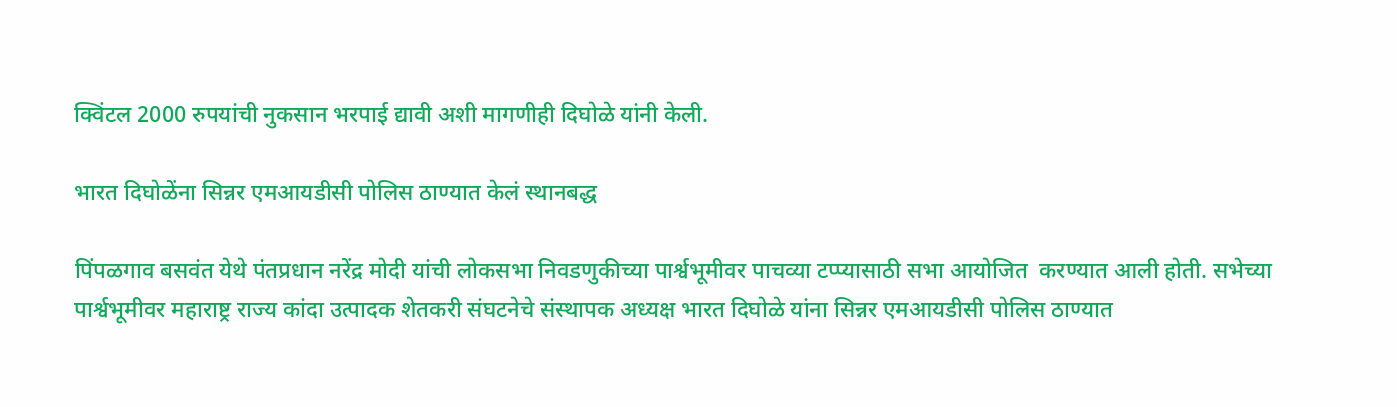क्विंटल 2000 रुपयांची नुकसान भरपाई द्यावी अशी मागणीही दिघोळे यांनी केली.

भारत दिघोळेंना सिन्नर एमआयडीसी पोलिस ठाण्यात केलं स्थानबद्ध

पिंपळगाव बसवंत येथे पंतप्रधान नरेंद्र मोदी यांची लोकसभा निवडणुकीच्या पार्श्वभूमीवर पाचव्या टप्प्यासाठी सभा आयोजित  करण्यात आली होती. सभेच्या पार्श्वभूमीवर महाराष्ट्र राज्य कांदा उत्पादक शेतकरी संघटनेचे संस्थापक अध्यक्ष भारत दिघोळे यांना सिन्नर एमआयडीसी पोलिस ठाण्यात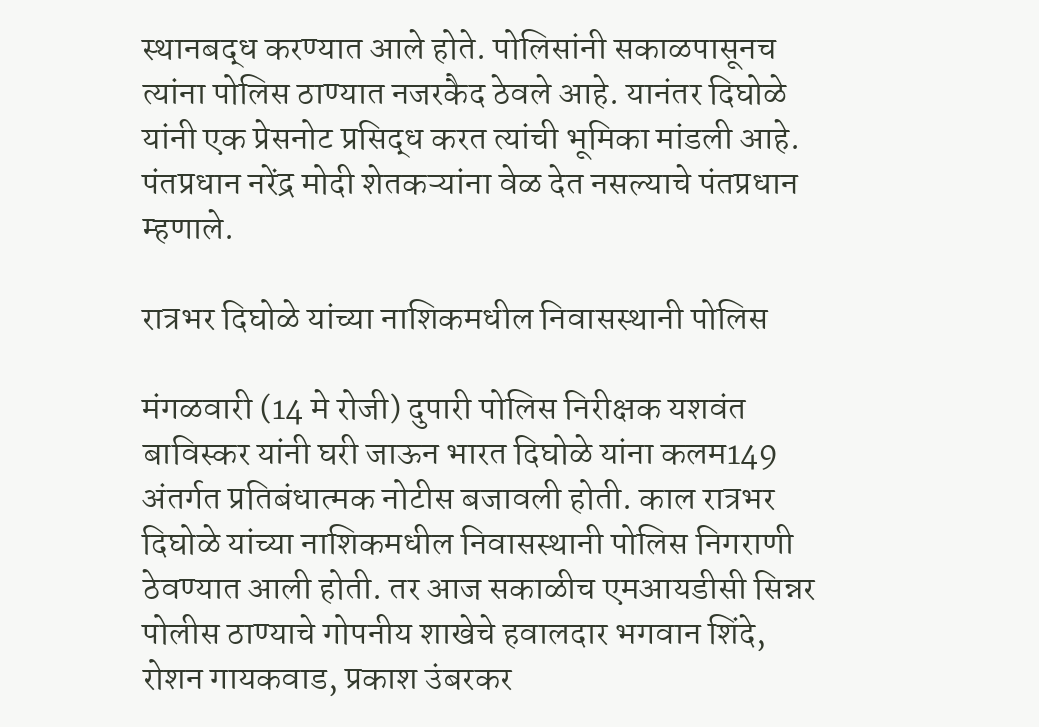स्थानबद्ध करण्यात आले होते. पोलिसांनी सकाळपासूनच त्यांना पोलिस ठाण्यात नजरकैद ठेवले आहे. यानंतर दिघोळे यांनी एक प्रेसनोट प्रसिद्ध करत त्यांची भूमिका मांडली आहे. पंतप्रधान नरेंद्र मोदी शेतकऱ्यांना वेळ देत नसल्याचे पंतप्रधान म्हणाले.

रात्रभर दिघोळे यांच्या नाशिकमधील निवासस्थानी पोलिस

मंगळवारी (14 मे रोजी) दुपारी पोलिस निरीक्षक यशवंत बाविस्कर यांनी घरी जाऊन भारत दिघोळे यांना कलम149 अंतर्गत प्रतिबंधात्मक नोटीस बजावली होती. काल रात्रभर दिघोळे यांच्या नाशिकमधील निवासस्थानी पोलिस निगराणी ठेवण्यात आली होती. तर आज सकाळीच एमआयडीसी सिन्नर पोलीस ठाण्याचे गोपनीय शाखेचे हवालदार भगवान शिंदे, रोशन गायकवाड, प्रकाश उंबरकर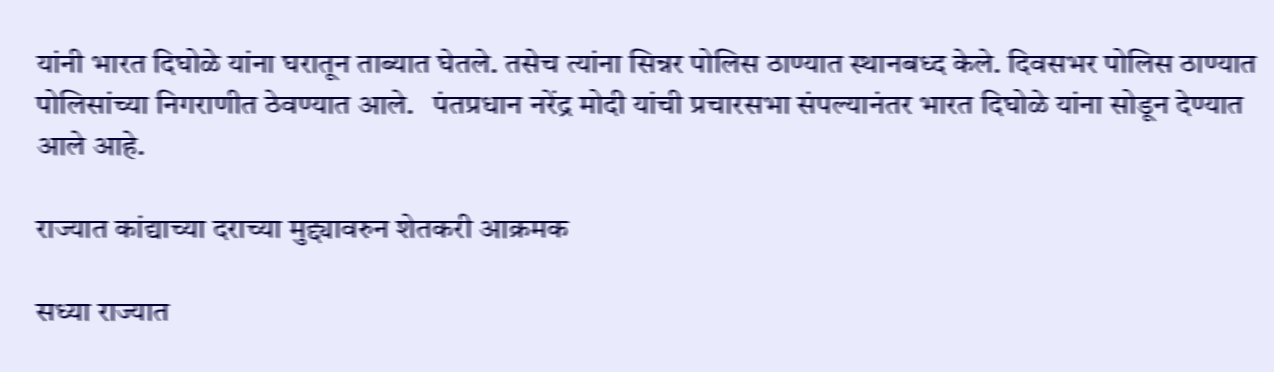यांनी भारत दिघोळे यांना घरातून ताब्यात घेतले. तसेच त्यांना सिन्नर पोलिस ठाण्यात स्थानबध्द केले. दिवसभर पोलिस ठाण्यात पोलिसांच्या निगराणीत ठेवण्यात आले.   पंतप्रधान नरेंद्र मोदी यांची प्रचारसभा संपल्यानंतर भारत दिघोळे यांना सोडून देण्यात आले आहे.

राज्यात कांद्याच्या दराच्या मुद्द्यावरुन शेतकरी आक्रमक

सध्या राज्यात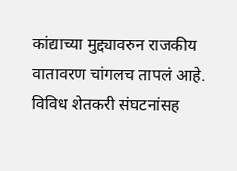कांद्याच्या मुद्द्यावरुन राजकीय वातावरण चांगलच तापलं आहे. विविध शेतकरी संघटनांसह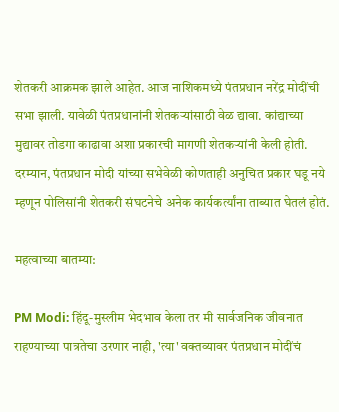शेतकरी आक्रमक झाले आहेत. आज नाशिकमध्ये पंतप्रधान नरेंद्र मोदींची सभा झाली. यावेळी पंतप्रधानांनी शेतकऱ्यांसाठी वेळ द्यावा. कांद्याच्या मुद्यावर तोडगा काढावा अशा प्रकारची मागणी शेतकऱ्यांनी केली होती. दरम्यान, पंतप्रधान मोदी यांच्या सभेवेळी कोणताही अनुचित प्रकार घडू नये म्हणून पोलिसांनी शेतकरी संघटनेचे अनेक कार्यकर्त्यांना ताब्यात घेतलं होतं.

महत्वाच्या बातम्या:

PM Modi: हिंदू-मुस्लीम भेदभाव केला तर मी सार्वजनिक जीवनात राहण्याच्या पात्रतेचा उरणार नाही, 'त्या' वक्तव्यावर पंतप्रधान मोदींचं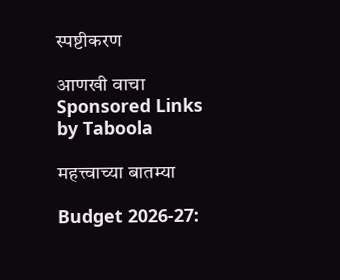स्पष्टीकरण

आणखी वाचा
Sponsored Links by Taboola

महत्त्वाच्या बातम्या

Budget 2026-27: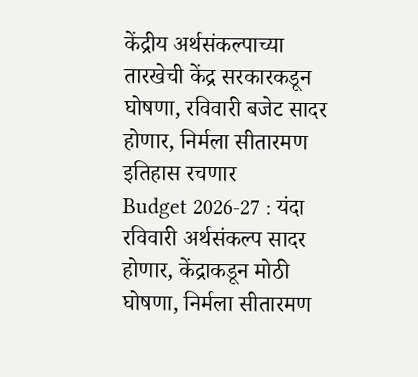केंद्रीय अर्थसंकल्पाच्या तारखेची केंद्र सरकारकडून घोषणा, रविवारी बजेट सादर होणार, निर्मला सीतारमण इतिहास रचणार
Budget 2026-27 : यंदा रविवारी अर्थसंकल्प सादर होणार, केंद्राकडून मोठी घोषणा, निर्मला सीतारमण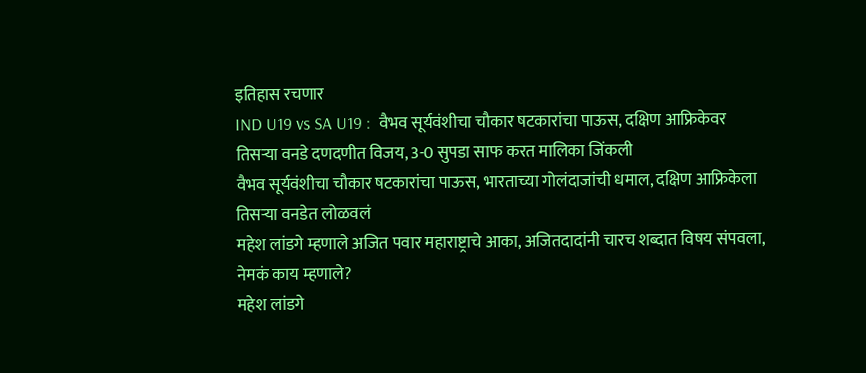इतिहास रचणार
IND U19 vs SA U19 :  वैभव सूर्यवंशीचा चौकार षटकारांचा पाऊस, दक्षिण आफ्रिकेवर तिसऱ्या वनडे दणदणीत विजय, 3-0 सुपडा साफ करत मालिका जिंकली
वैभव सूर्यवंशीचा चौकार षटकारांचा पाऊस, भारताच्या गोलंदाजांची धमाल, दक्षिण आफ्रिकेला तिसऱ्या वनडेत लोळवलं
महेश लांडगे म्हणाले अजित पवार महाराष्ट्राचे आका, अजितदादांनी चारच शब्दात विषय संपवला, नेमकं काय म्हणाले?
महेश लांडगे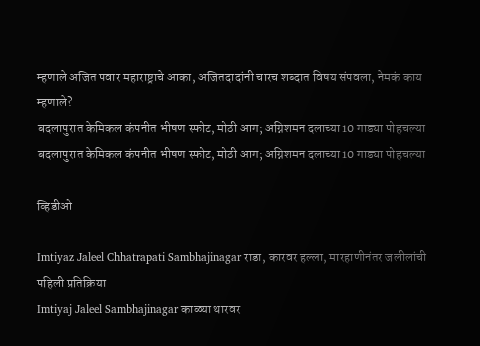म्हणाले अजित पवार महाराष्ट्राचे आका, अजितदादांनी चारच शब्दात विषय संपवला, नेमकं काय म्हणाले?
बदलापुरात केमिकल कंपनीत भीषण स्फोट, मोठी आग; अग्निशमन दलाच्या 10 गाड्या पोहचल्या
बदलापुरात केमिकल कंपनीत भीषण स्फोट, मोठी आग; अग्निशमन दलाच्या 10 गाड्या पोहचल्या

व्हिडीओ

Imtiyaz Jaleel Chhatrapati Sambhajinagar राडा, कारवर हल्ला, मारहाणीनंतर जलीलांची पहिली प्रतिक्रिया
Imtiyaj Jaleel Sambhajinagar काळ्या थारवर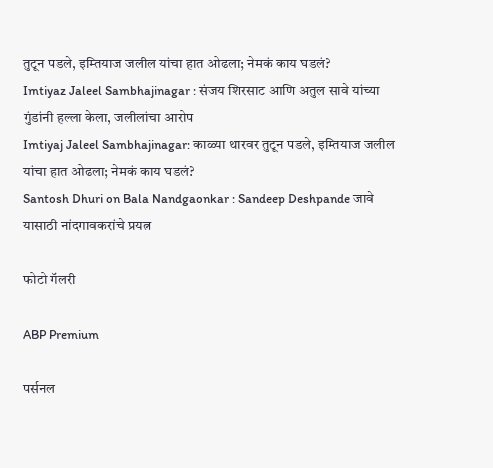तुटून पडले, इम्तियाज जलील यांचा हात ओढला; नेमकं काय घडलं?
Imtiyaz Jaleel Sambhajinagar : संजय शिरसाट आणि अतुल सावे यांच्या गुंडांनी हल्ला केला, जलीलांचा आरोप
Imtiyaj Jaleel Sambhajinagar: काळ्या थारवर तुटून पडले, इम्तियाज जलील यांचा हात ओढला; नेमकं काय घडलं?
Santosh Dhuri on Bala Nandgaonkar : Sandeep Deshpande जावे यासाठी नांदगावकरांचे प्रयत्न

फोटो गॅलरी

ABP Premium

पर्सनल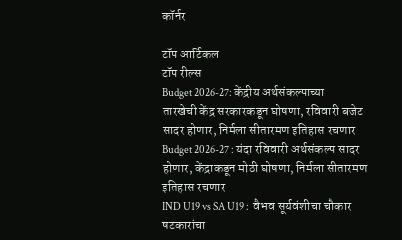कॉर्नर

टॉप आर्टिकल
टॉप रील्स
Budget 2026-27: केंद्रीय अर्थसंकल्पाच्या तारखेची केंद्र सरकारकडून घोषणा, रविवारी बजेट सादर होणार, निर्मला सीतारमण इतिहास रचणार
Budget 2026-27 : यंदा रविवारी अर्थसंकल्प सादर होणार, केंद्राकडून मोठी घोषणा, निर्मला सीतारमण इतिहास रचणार
IND U19 vs SA U19 :  वैभव सूर्यवंशीचा चौकार षटकारांचा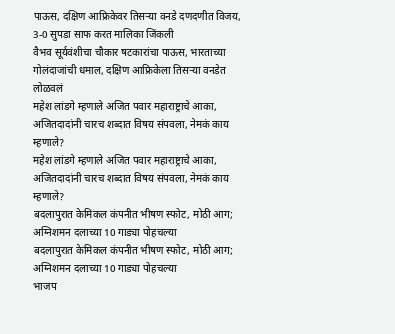पाऊस, दक्षिण आफ्रिकेवर तिसऱ्या वनडे दणदणीत विजय, 3-0 सुपडा साफ करत मालिका जिंकली
वैभव सूर्यवंशीचा चौकार षटकारांचा पाऊस, भारताच्या गोलंदाजांची धमाल, दक्षिण आफ्रिकेला तिसऱ्या वनडेत लोळवलं
महेश लांडगे म्हणाले अजित पवार महाराष्ट्राचे आका, अजितदादांनी चारच शब्दात विषय संपवला, नेमकं काय म्हणाले?
महेश लांडगे म्हणाले अजित पवार महाराष्ट्राचे आका, अजितदादांनी चारच शब्दात विषय संपवला, नेमकं काय म्हणाले?
बदलापुरात केमिकल कंपनीत भीषण स्फोट, मोठी आग; अग्निशमन दलाच्या 10 गाड्या पोहचल्या
बदलापुरात केमिकल कंपनीत भीषण स्फोट, मोठी आग; अग्निशमन दलाच्या 10 गाड्या पोहचल्या
भाजप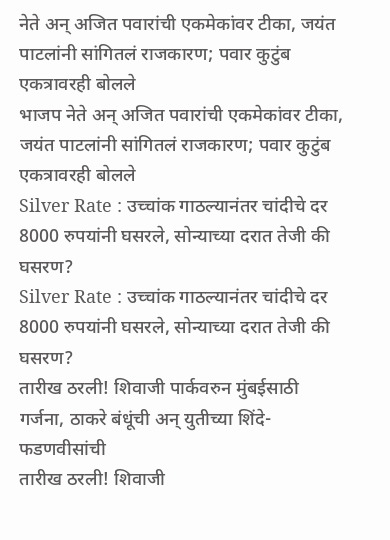नेते अन् अजित पवारांची एकमेकांवर टीका, जयंत पाटलांनी सांगितलं राजकारण; पवार कुटुंब एकत्रावरही बोलले
भाजप नेते अन् अजित पवारांची एकमेकांवर टीका, जयंत पाटलांनी सांगितलं राजकारण; पवार कुटुंब एकत्रावरही बोलले
Silver Rate : उच्चांक गाठल्यानंतर चांदीचे दर 8000 रुपयांनी घसरले, सोन्याच्या दरात तेजी की घसरण?
Silver Rate : उच्चांक गाठल्यानंतर चांदीचे दर 8000 रुपयांनी घसरले, सोन्याच्या दरात तेजी की घसरण?
तारीख ठरली! शिवाजी पार्कवरुन मुंबईसाठी गर्जना, ठाकरे बंधूंची अन् युतीच्या शिंदे-फडणवीसांची
तारीख ठरली! शिवाजी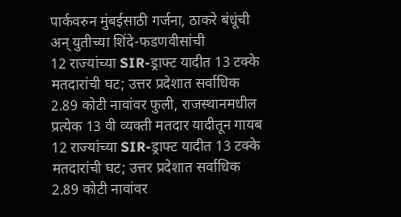पार्कवरुन मुंबईसाठी गर्जना, ठाकरे बंधूंची अन् युतीच्या शिंदे-फडणवीसांची
12 राज्यांच्या SIR-ड्राफ्ट यादीत 13 टक्के मतदारांची घट; उत्तर प्रदेशात सर्वाधिक 2.89 कोटी नावांवर फुली, राजस्थानमधील प्रत्येक 13 वी व्यक्ती मतदार यादीतून गायब
12 राज्यांच्या SIR-ड्राफ्ट यादीत 13 टक्के मतदारांची घट; उत्तर प्रदेशात सर्वाधिक 2.89 कोटी नावांवर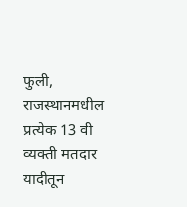फुली, राजस्थानमधील प्रत्येक 13 वी व्यक्ती मतदार यादीतून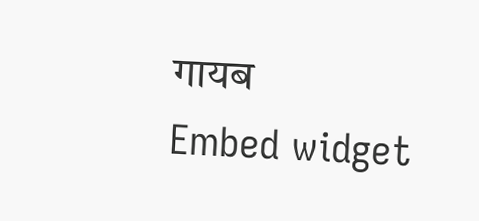गायब
Embed widget